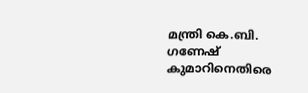മന്ത്രി കെ.ബി. ഗണേഷ് കുമാറിനെതിരെ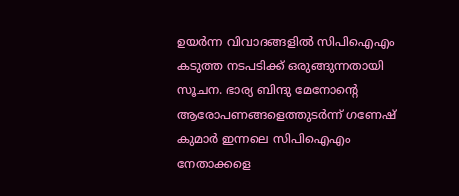ഉയര്‍ന്ന വിവാദങ്ങളില്‍ സിപിഐഎം കടുത്ത നടപടിക്ക് ഒരുങ്ങുന്നതായി സൂചന. ഭാര്യ ബിന്ദു മേനോന്റെ ആരോപണങ്ങളെത്തുടര്‍ന്ന് ഗണേഷ് കുമാര്‍ ഇന്നലെ സിപിഐഎം നേതാക്കളെ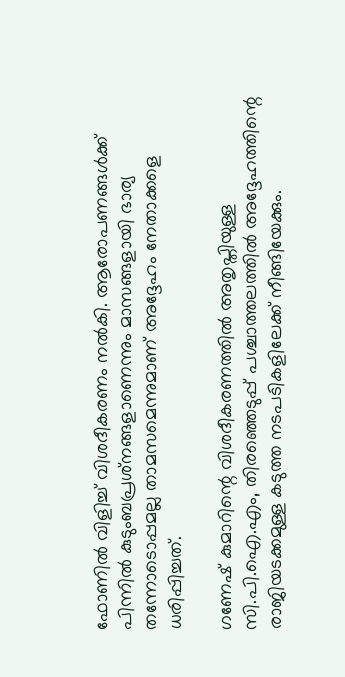ഫോണില്‍ വിളിച്ച് വിശദീകരണം നല്‍കി. ആരോപണങ്ങള്‍ക്ക് പിന്നില്‍ കുടുംബപ്രശ്‌നങ്ങളാണെന്നും മാസങ്ങളായി ഭാര്യ തന്നോടൊപ്പമല്ല താമസമെന്നുമാണ് അദ്ദേഹം നേതാക്കളെ ധരിപ്പിച്ചത്.

ഗണേഷ് കുമാറിന്റെ വിശദീകരണത്തിൽ അതൃപ്തിയുള്ള സി.പി.ഐ.എം, തിരഞ്ഞെടുപ്പ് പശ്ചാത്തലത്തിൽ അദ്ദേഹത്തിന്റെ രാജിയടക്കമുള്ള കടുത്ത നടപടികളിലേക്ക് നീങ്ങിയേക്കും.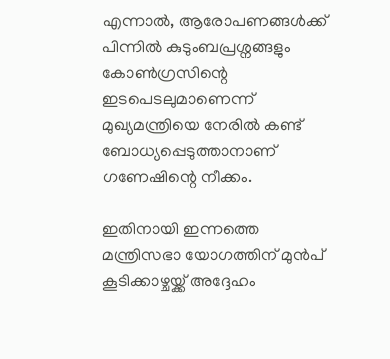എന്നാൽ, ആരോപണങ്ങൾക്ക് പിന്നിൽ കുടുംബപ്രശ്നങ്ങളും കോൺഗ്രസിന്റെ ഇടപെടലുമാണെന്ന് മുഖ്യമന്ത്രിയെ നേരിൽ കണ്ട് ബോധ്യപ്പെടുത്താനാണ് ഗണേഷിന്റെ നീക്കം.

ഇതിനായി ഇന്നത്തെ മന്ത്രിസഭാ യോഗത്തിന് മുൻപ് കൂടിക്കാഴ്ചയ്ക്ക് അദ്ദേഹം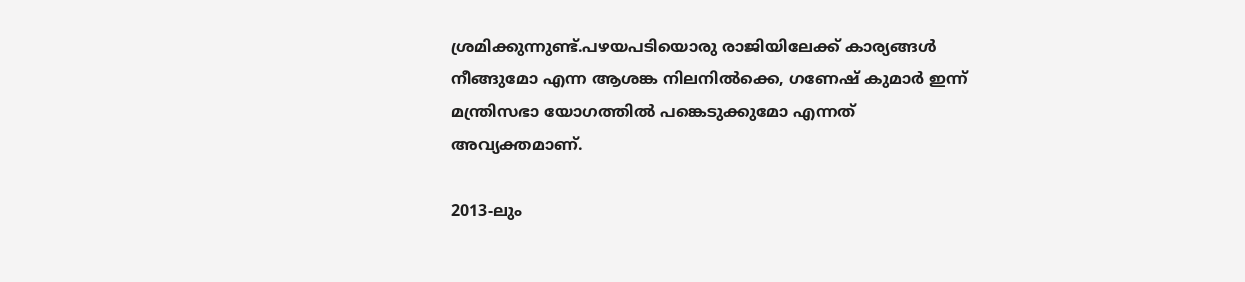ശ്രമിക്കുന്നുണ്ട്.പഴയപടിയൊരു രാജിയിലേക്ക് കാര്യങ്ങൾ നീങ്ങുമോ എന്ന ആശങ്ക നിലനിൽക്കെ, ഗണേഷ് കുമാർ ഇന്ന് മന്ത്രിസഭാ യോഗത്തിൽ പങ്കെടുക്കുമോ എന്നത് അവ്യക്തമാണ്.

2013-ലും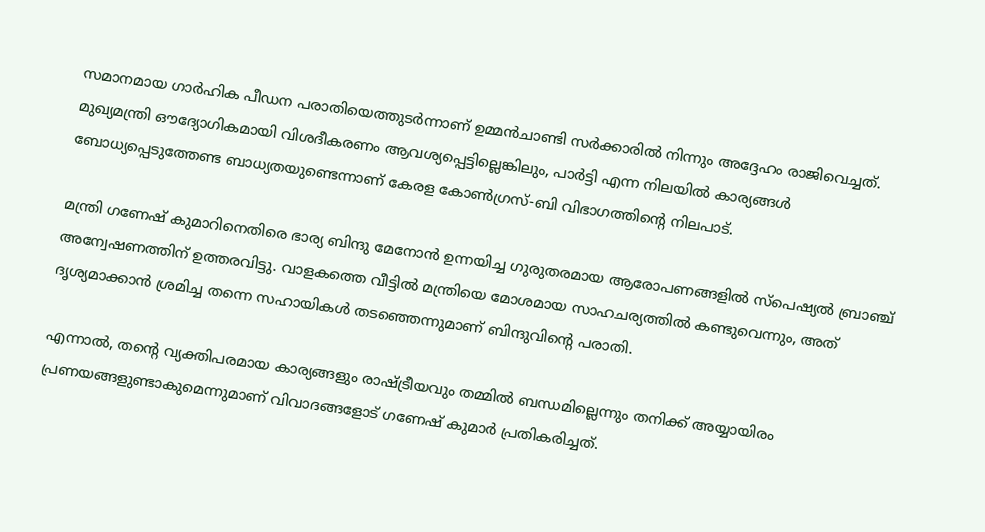സമാനമായ ഗാർഹിക പീഡന പരാതിയെത്തുടർന്നാണ് ഉമ്മൻചാണ്ടി സർക്കാരിൽ നിന്നും അദ്ദേഹം രാജിവെച്ചത്. മുഖ്യമന്ത്രി ഔദ്യോഗികമായി വിശദീകരണം ആവശ്യപ്പെട്ടില്ലെങ്കിലും, പാർട്ടി എന്ന നിലയിൽ കാര്യങ്ങൾ ബോധ്യപ്പെടുത്തേണ്ട ബാധ്യതയുണ്ടെന്നാണ് കേരള കോൺഗ്രസ്-ബി വിഭാഗത്തിന്റെ നിലപാട്.

മന്ത്രി ഗണേഷ് കുമാറിനെതിരെ ഭാര്യ ബിന്ദു മേനോൻ ഉന്നയിച്ച ഗുരുതരമായ ആരോപണങ്ങളിൽ സ്പെഷ്യൽ ബ്രാഞ്ച് അന്വേഷണത്തിന് ഉത്തരവിട്ടു. വാളകത്തെ വീട്ടിൽ മന്ത്രിയെ മോശമായ സാഹചര്യത്തിൽ കണ്ടുവെന്നും, അത് ദൃശ്യമാക്കാൻ ശ്രമിച്ച തന്നെ സഹായികൾ തടഞ്ഞെന്നുമാണ് ബിന്ദുവിന്റെ പരാതി.

എന്നാൽ, തന്റെ വ്യക്തിപരമായ കാര്യങ്ങളും രാഷ്ട്രീയവും തമ്മിൽ ബന്ധമില്ലെന്നും തനിക്ക് അയ്യായിരം പ്രണയങ്ങളുണ്ടാകുമെന്നുമാണ് വിവാദങ്ങളോട് ഗണേഷ് കുമാർ പ്രതികരിച്ചത്.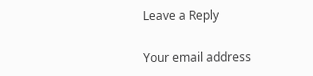Leave a Reply

Your email address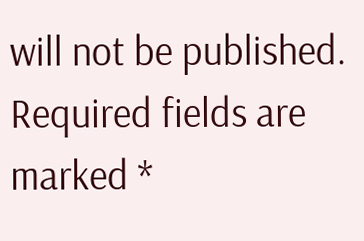will not be published. Required fields are marked *